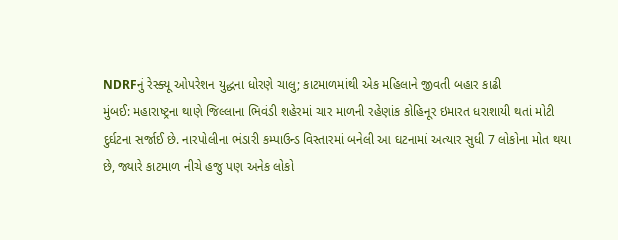NDRFનું રેસ્ક્યૂ ઓપરેશન યુદ્ધના ધોરણે ચાલુ; કાટમાળમાંથી એક મહિલાને જીવતી બહાર કાઢી
મુંબઈ: મહારાષ્ટ્રના થાણે જિલ્લાના ભિવંડી શહેરમાં ચાર માળની રહેણાંક કોહિનૂર ઇમારત ધરાશાયી થતાં મોટી દુર્ઘટના સર્જાઈ છે. નારપોલીના ભંડારી કમ્પાઉન્ડ વિસ્તારમાં બનેલી આ ઘટનામાં અત્યાર સુધી 7 લોકોના મોત થયા છે, જ્યારે કાટમાળ નીચે હજુ પણ અનેક લોકો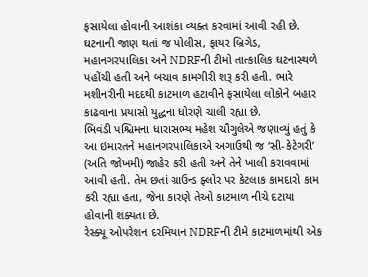ફસાયેલા હોવાની આશંકા વ્યક્ત કરવામાં આવી રહી છે.
ઘટનાની જાણ થતાં જ પોલીસ, ફાયર બ્રિગેડ, મહાનગરપાલિકા અને NDRFની ટીમો તાત્કાલિક ઘટનાસ્થળે પહોંચી હતી અને બચાવ કામગીરી શરૂ કરી હતી. ભારે મશીનરીની મદદથી કાટમાળ હટાવીને ફસાયેલા લોકોને બહાર કાઢવાના પ્રયાસો યુદ્ધના ધોરણે ચાલી રહ્યા છે.
ભિવંડી પશ્ચિમના ધારાસભ્ય મહેશ ચૌગુલેએ જણાવ્યું હતું કે આ ઇમારતને મહાનગરપાલિકાએ અગાઉથી જ ‘સી-કેટેગરી’ (અતિ જોખમી) જાહેર કરી હતી અને તેને ખાલી કરાવવામાં આવી હતી. તેમ છતાં ગ્રાઉન્ડ ફ્લોર પર કેટલાક કામદારો કામ કરી રહ્યા હતા, જેના કારણે તેઓ કાટમાળ નીચે દટાયા હોવાની શક્યતા છે.
રેસ્ક્યૂ ઓપરેશન દરમિયાન NDRFની ટીમે કાટમાળમાંથી એક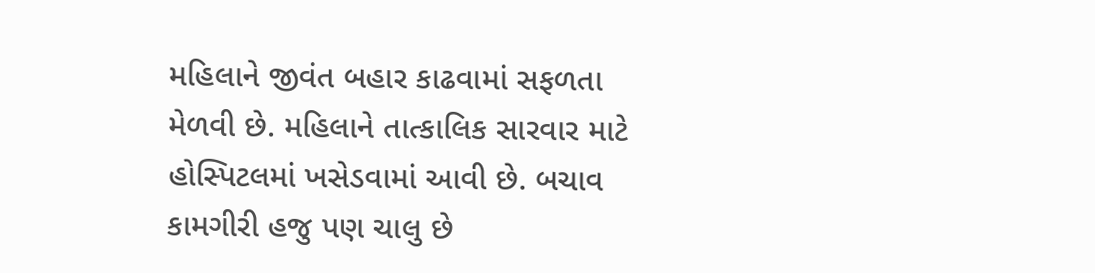મહિલાને જીવંત બહાર કાઢવામાં સફળતા મેળવી છે. મહિલાને તાત્કાલિક સારવાર માટે હોસ્પિટલમાં ખસેડવામાં આવી છે. બચાવ કામગીરી હજુ પણ ચાલુ છે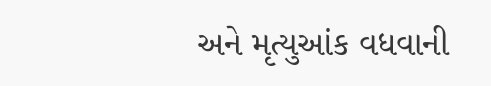અને મૃત્યુઆંક વધવાની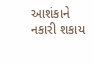આશંકાને નકારી શકાય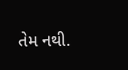તેમ નથી.